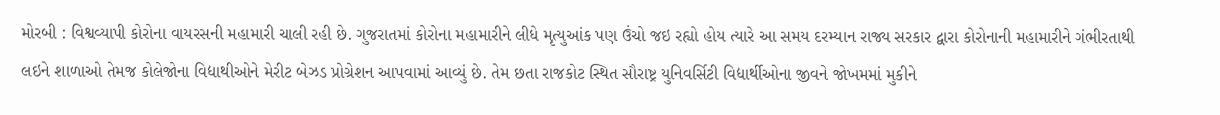મોરબી : વિશ્વવ્યાપી કોરોના વાયરસની મહામારી ચાલી રહી છે. ગુજરાતમાં કોરોના મહામારીને લીધે મૃત્યુઆંક પણ ઉંચો જઇ રહ્યો હોય ત્યારે આ સમય દરમ્યાન રાજ્ય સરકાર દ્વારા કોરોનાની મહામારીને ગંભીરતાથી લઇને શાળાઓ તેમજ કોલેજોના વિદ્યાથીઓને મેરીટ બેઝડ પ્રોગ્રેશન આપવામાં આવ્યું છે. તેમ છતા રાજકોટ સ્થિત સૌરાષ્ટ્ર યુનિવર્સિટી વિદ્યાર્થીઓના જીવને જોખમમાં મુકીને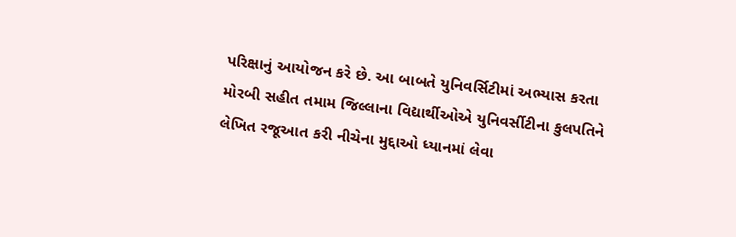પરિક્ષાનું આયોજન કરે છે. આ બાબતે યુનિવર્સિટીમાં અભ્યાસ કરતા મોરબી સહીત તમામ જિલ્લાના વિદ્યાર્થીઓએ યુનિવર્સીટીના કુલપતિને લેખિત રજૂઆત કરી નીચેના મુદ્દાઓ ધ્યાનમાં લેવા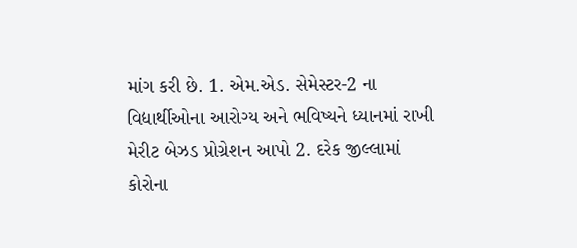માંગ કરી છે. 1. એમ.એડ. સેમેસ્ટર-2 ના વિદ્યાર્થીઓના આરોગ્ય અને ભવિષ્યને ધ્યાનમાં રાખી મેરીટ બેઝડ પ્રોગ્રેશન આપો 2. દરેક જીલ્લામાં કોરોના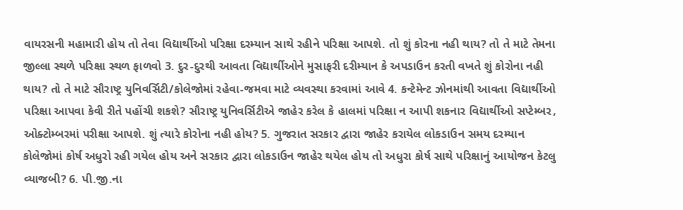વાયરસની મહામારી હોય તો તેવા વિદ્યાર્થીઓ પરિક્ષા દરમ્યાન સાથે રહીને પરિક્ષા આપશે. તો શું કોરના નહી થાય? તો તે માટે તેમના જીલ્લા સ્થળે પરિક્ષા સ્થળ ફાળવો 3. દુર-દુરથી આવતા વિદ્યાર્થીઓને મુસાફરી દરીમ્યાન કે અપડાઉન કરતી વખતે શું કોરોના નહી થાય? તો તે માટે સૌરાષ્ટ્ર યુનિવર્સિટી/કોલેજોમાં રહેવા-જમવા માટે વ્યવસ્થા કરવામાં આવે 4. કન્ટેમેન્ટ ઝોનમાંથી આવતા વિદ્યાર્થીઓ પરિક્ષા આપવા કેવી રીતે પહોંચી શકશે? સૌરાષ્ટ્ર યુનિવર્સિટીએ જાહેર કરેલ કે હાલમાં પરિક્ષા ન આપી શકનાર વિદ્યાર્થીઓ સપ્ટેમ્બર, ઓક્ટોમ્બરમાં પરીક્ષા આપશે. શું ત્યારે કોરોના નહી હોય? 5. ગુજરાત સરકાર દ્વારા જાહેર કરાયેલ લોકડાઉન સમય દરમ્યાન કોલેજોમાં કોર્ષ અધુરો રહી ગયેલ હોય અને સરકાર દ્વારા લોકડાઉન જાહેર થયેલ હોય તો અધુરા કોર્ષ સાથે પરિક્ષાનું આયોજન કેટલુ વ્યાજબી? 6. પી.જી.ના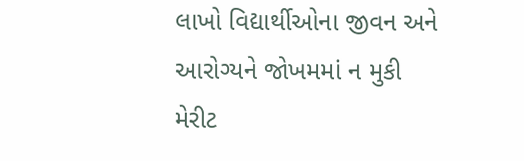લાખો વિદ્યાર્થીઓના જીવન અને આરોગ્યને જોખમમાં ન મુકી મેરીટ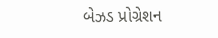બેઝડ પ્રોગ્રેશન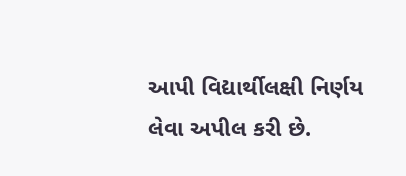આપી વિદ્યાર્થીલક્ષી નિર્ણય લેવા અપીલ કરી છે.